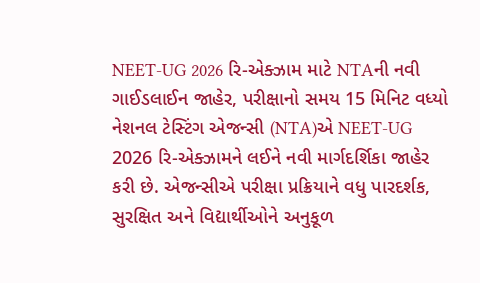NEET-UG 2026 રિ-એક્ઝામ માટે NTAની નવી ગાઈડલાઈન જાહેર, પરીક્ષાનો સમય 15 મિનિટ વધ્યો
નેશનલ ટેસ્ટિંગ એજન્સી (NTA)એ NEET-UG 2026 રિ-એક્ઝામને લઈને નવી માર્ગદર્શિકા જાહેર કરી છે. એજન્સીએ પરીક્ષા પ્રક્રિયાને વધુ પારદર્શક, સુરક્ષિત અને વિદ્યાર્થીઓને અનુકૂળ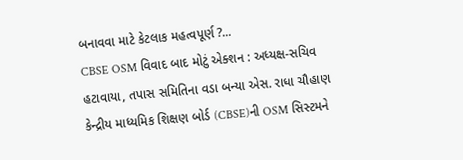બનાવવા માટે કેટલાક મહત્વપૂર્ણ ?...
CBSE OSM વિવાદ બાદ મોટું એક્શન : અધ્યક્ષ-સચિવ હટાવાયા, તપાસ સમિતિના વડા બન્યા એસ. રાધા ચૌહાણ
કેન્દ્રીય માધ્યમિક શિક્ષણ બોર્ડ (CBSE)ની OSM સિસ્ટમને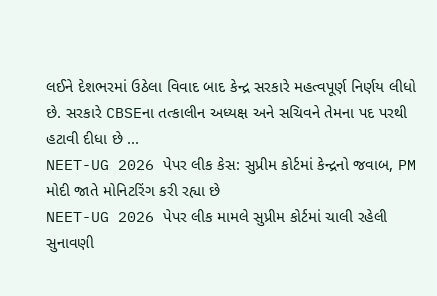લઈને દેશભરમાં ઉઠેલા વિવાદ બાદ કેન્દ્ર સરકારે મહત્વપૂર્ણ નિર્ણય લીધો છે. સરકારે CBSEના તત્કાલીન અધ્યક્ષ અને સચિવને તેમના પદ પરથી હટાવી દીધા છે ...
NEET-UG 2026 પેપર લીક કેસ: સુપ્રીમ કોર્ટમાં કેન્દ્રનો જવાબ, PM મોદી જાતે મોનિટરિંગ કરી રહ્યા છે
NEET-UG 2026 પેપર લીક મામલે સુપ્રીમ કોર્ટમાં ચાલી રહેલી સુનાવણી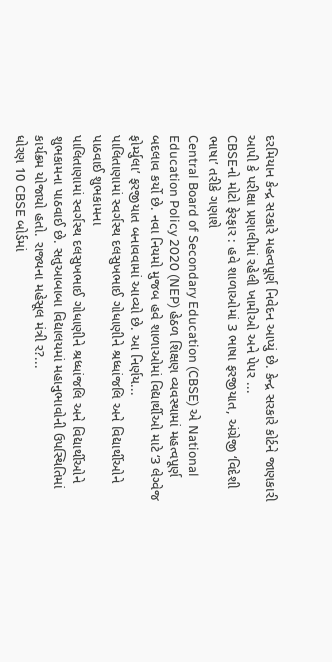દરમિયાન કેન્દ્ર સરકારે મહત્વપૂર્ણ નિવેદન આપ્યું છે. કેન્દ્ર સરકારે કોર્ટને જાણકારી આપી કે પરીક્ષા પ્રણાલીમાં રહેલી ખામીઓ અને પેપર ...
CBSEનો મોટો ફેરફાર : હવે શાળાઓમાં 3 ભાષા ફરજીયાત, અંગ્રેજી ‘વિદેશી ભાષા’ તરીકે ગણાશે
Central Board of Secondary Education (CBSE) એ National Education Policy 2020 (NEP) હેઠળ શિક્ષણ વ્યવસ્થામાં મહત્વપૂર્ણ બદલાવ કર્યો છે. નવા નિયમો મુજબ હવે શાળાઓમાં વિદ્યાર્થીઓ માટે ‘3 લેગ્વેજ ફોર્મ્યુલા’ ફરજીયાત બનાવવામાં આવ્યો છે. આ નિર્ણય...
પાલિતાણામાં સ્વર્ગસ્થ દલસુખભાઈ ગોધાણીને શ્રધ્ધાંજલિ અને વિદ્યાર્થીઓને પાઠવાઈ શુભકામના
પાલિતાણામાં સ્વર્ગસ્થ દલસુખભાઈ ગોધાણીને શ્રધ્ધાંજલિ અને વિદ્યાર્થીઓને શુભકામના પાઠવાઈ છે. સતુઆબાબા વિદ્યાલયમાં મહાનુભાવોની ઉપસ્થિતિમાં કાર્યક્રમ યોજાયો હતો. રાજ્યના મહેસૂલ મંત્રી ર?...
ધોરણ 10 CBSE બોર્ડમાં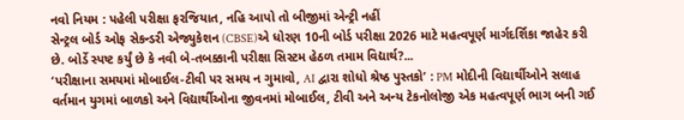નવો નિયમ : પહેલી પરીક્ષા ફરજિયાત, નહિ આપો તો બીજીમાં એન્ટ્રી નહીં
સેન્ટ્રલ બોર્ડ ઓફ સેકન્ડરી એજ્યુકેશન (CBSE)એ ધોરણ 10ની બોર્ડ પરીક્ષા 2026 માટે મહત્વપૂર્ણ માર્ગદર્શિકા જાહેર કરી છે. બોર્ડે સ્પષ્ટ કર્યું છે કે નવી બે-તબક્કાની પરીક્ષા સિસ્ટમ હેઠળ તમામ વિદ્યાર્થ?...
‘પરીક્ષાના સમયમાં મોબાઈલ-ટીવી પર સમય ન ગુમાવો, AI દ્વારા શોધો શ્રેષ્ઠ પુસ્તકો’ : PM મોદીની વિદ્યાર્થીઓને સલાહ
વર્તમાન યુગમાં બાળકો અને વિદ્યાર્થીઓના જીવનમાં મોબાઈલ, ટીવી અને અન્ય ટેકનોલોજી એક મહત્વપૂર્ણ ભાગ બની ગઈ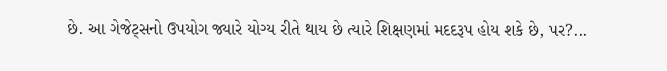છે. આ ગેજેટ્સનો ઉપયોગ જ્યારે યોગ્ય રીતે થાય છે ત્યારે શિક્ષણમાં મદદરૂપ હોય શકે છે, પર?...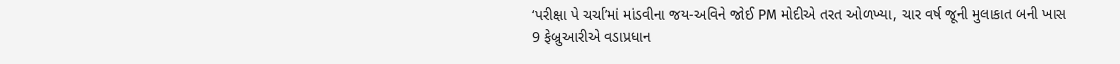‘પરીક્ષા પે ચર્ચા’માં માંડવીના જય-અવિને જોઈ PM મોદીએ તરત ઓળખ્યા, ચાર વર્ષ જૂની મુલાકાત બની ખાસ
9 ફેબ્રુઆરીએ વડાપ્રધાન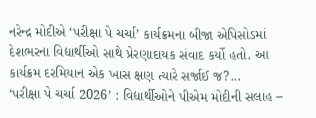નરેન્દ્ર મોદીએ ‘પરીક્ષા પે ચર્ચા’ કાર્યક્રમના બીજા એપિસોડમાં દેશભરના વિદ્યાર્થીઓ સાથે પ્રેરણાદાયક સંવાદ કર્યો હતો. આ કાર્યક્રમ દરમિયાન એક ખાસ ક્ષણ ત્યારે સર્જાઈ જ?...
‘પરીક્ષા પે ચર્ચા 2026’ : વિદ્યાર્થીઓને પીએમ મોદીની સલાહ –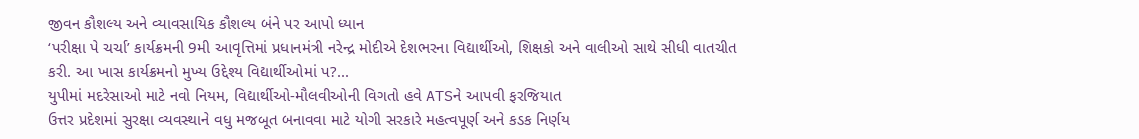જીવન કૌશલ્ય અને વ્યાવસાયિક કૌશલ્ય બંને પર આપો ધ્યાન
‘પરીક્ષા પે ચર્ચા’ કાર્યક્રમની 9મી આવૃત્તિમાં પ્રધાનમંત્રી નરેન્દ્ર મોદીએ દેશભરના વિદ્યાર્થીઓ, શિક્ષકો અને વાલીઓ સાથે સીધી વાતચીત કરી. આ ખાસ કાર્યક્રમનો મુખ્ય ઉદ્દેશ્ય વિદ્યાર્થીઓમાં પ?...
યુપીમાં મદરેસાઓ માટે નવો નિયમ, વિદ્યાર્થીઓ-મૌલવીઓની વિગતો હવે ATSને આપવી ફરજિયાત
ઉત્તર પ્રદેશમાં સુરક્ષા વ્યવસ્થાને વધુ મજબૂત બનાવવા માટે યોગી સરકારે મહત્વપૂર્ણ અને કડક નિર્ણય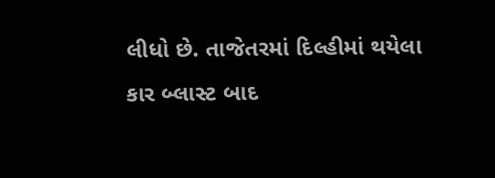લીધો છે. તાજેતરમાં દિલ્હીમાં થયેલા કાર બ્લાસ્ટ બાદ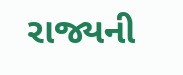રાજ્યની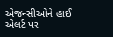એજન્સીઓને હાઈ એલર્ટ પર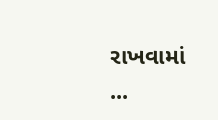રાખવામાં ...